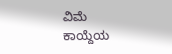ವಿಮೆ ಕಾಯ್ದೆಯ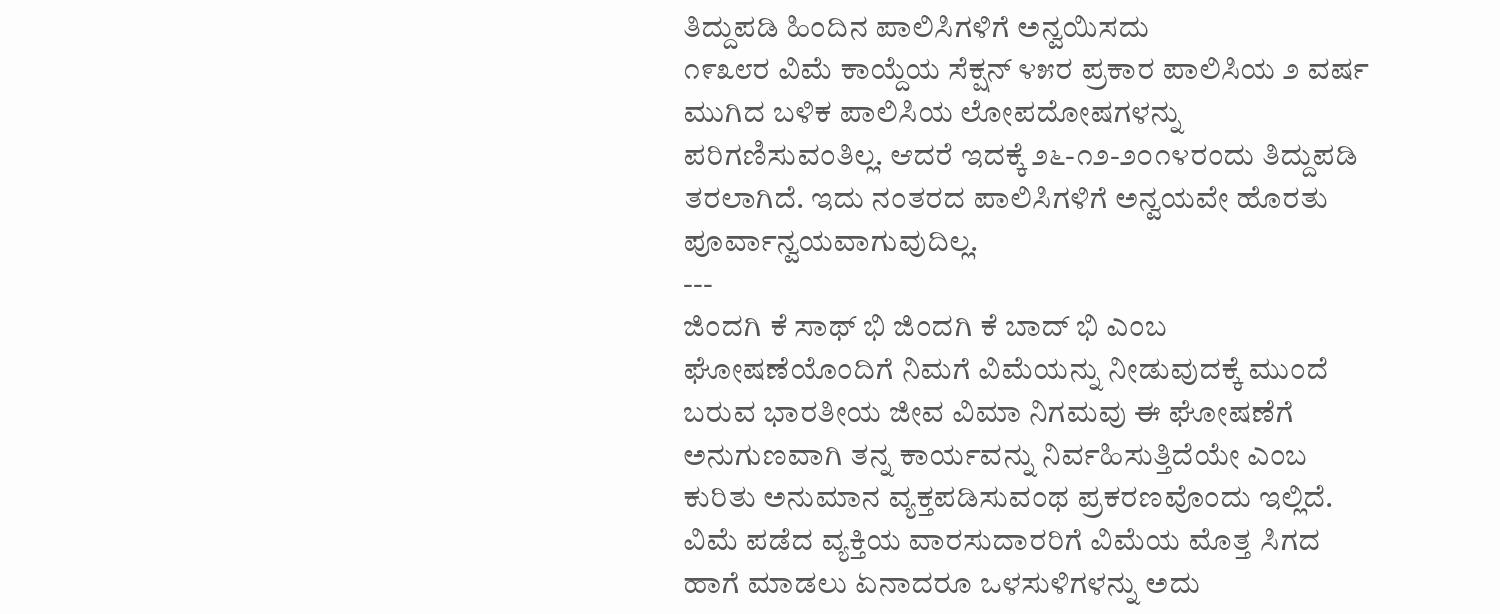ತಿದ್ದುಪಡಿ ಹಿಂದಿನ ಪಾಲಿಸಿಗಳಿಗೆ ಅನ್ವಯಿಸದು
೧೯೩೮ರ ವಿಮೆ ಕಾಯ್ದೆಯ ಸೆಕ್ಷನ್ ೪೫ರ ಪ್ರಕಾರ ಪಾಲಿಸಿಯ ೨ ವರ್ಷ ಮುಗಿದ ಬಳಿಕ ಪಾಲಿಸಿಯ ಲೋಪದೋಷಗಳನ್ನು ಪರಿಗಣಿಸುವಂತಿಲ್ಲ. ಆದರೆ ಇದಕ್ಕೆ ೨೬-೧೨-೨೦೧೪ರಂದು ತಿದ್ದುಪಡಿ ತರಲಾಗಿದೆ. ಇದು ನಂತರದ ಪಾಲಿಸಿಗಳಿಗೆ ಅನ್ವಯವೇ ಹೊರತು ಪೂರ್ವಾನ್ವಯವಾಗುವುದಿಲ್ಲ.
---
ಜಿಂದಗಿ ಕೆ ಸಾಥ್ ಭಿ ಜಿಂದಗಿ ಕೆ ಬಾದ್ ಭಿ ಎಂಬ ಘೋಷಣೆಯೊಂದಿಗೆ ನಿಮಗೆ ವಿಮೆಯನ್ನು ನೀಡುವುದಕ್ಕೆ ಮುಂದೆ ಬರುವ ಭಾರತೀಯ ಜೀವ ವಿಮಾ ನಿಗಮವು ಈ ಘೋಷಣೆಗೆ ಅನುಗುಣವಾಗಿ ತನ್ನ ಕಾರ್ಯವನ್ನು ನಿರ್ವಹಿಸುತ್ತಿದೆಯೇ ಎಂಬ ಕುರಿತು ಅನುಮಾನ ವ್ಯಕ್ತಪಡಿಸುವಂಥ ಪ್ರಕರಣವೊಂದು ಇಲ್ಲಿದೆ. ವಿಮೆ ಪಡೆದ ವ್ಯಕ್ತಿಯ ವಾರಸುದಾರರಿಗೆ ವಿಮೆಯ ಮೊತ್ತ ಸಿಗದ ಹಾಗೆ ಮಾಡಲು ಏನಾದರೂ ಒಳಸುಳಿಗಳನ್ನು ಅದು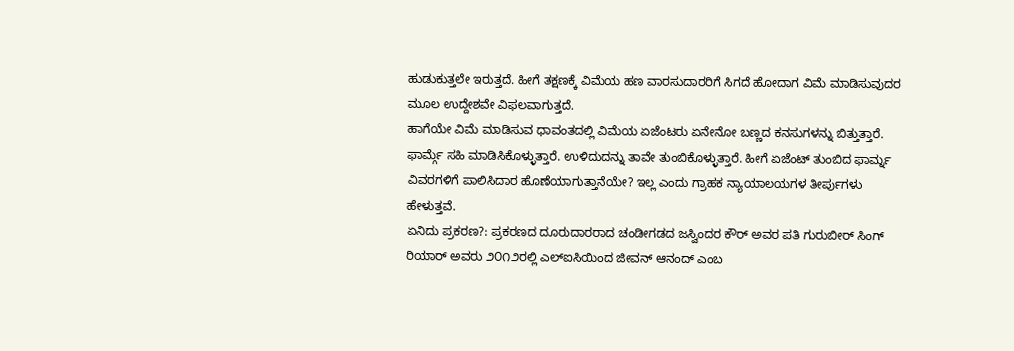ಹುಡುಕುತ್ತಲೇ ಇರುತ್ತದೆ. ಹೀಗೆ ತಕ್ಷಣಕ್ಕೆ ವಿಮೆಯ ಹಣ ವಾರಸುದಾರರಿಗೆ ಸಿಗದೆ ಹೋದಾಗ ವಿಮೆ ಮಾಡಿಸುವುದರ ಮೂಲ ಉದ್ದೇಶವೇ ವಿಫಲವಾಗುತ್ತದೆ.
ಹಾಗೆಯೇ ವಿಮೆ ಮಾಡಿಸುವ ಧಾವಂತದಲ್ಲಿ ವಿಮೆಯ ಏಜೆಂಟರು ಏನೇನೋ ಬಣ್ಣದ ಕನಸುಗಳನ್ನು ಬಿತ್ತುತ್ತಾರೆ. ಫಾರ್ಮ್ಗೆ ಸಹಿ ಮಾಡಿಸಿಕೊಳ್ಳುತ್ತಾರೆ. ಉಳಿದುದನ್ನು ತಾವೇ ತುಂಬಿಕೊಳ್ಳುತ್ತಾರೆ. ಹೀಗೆ ಏಜೆಂಟ್ ತುಂಬಿದ ಫಾರ್ಮ್ನ ವಿವರಗಳಿಗೆ ಪಾಲಿಸಿದಾರ ಹೊಣೆಯಾಗುತ್ತಾನೆಯೇ? ಇಲ್ಲ ಎಂದು ಗ್ರಾಹಕ ನ್ಯಾಯಾಲಯಗಳ ತೀರ್ಪುಗಳು ಹೇಳುತ್ತವೆ.
ಏನಿದು ಪ್ರಕರಣ?: ಪ್ರಕರಣದ ದೂರುದಾರರಾದ ಚಂಡೀಗಡದ ಜಸ್ವಿಂದರ ಕೌರ್ ಅವರ ಪತಿ ಗುರುಬೀರ್ ಸಿಂಗ್ ರಿಯಾರ್ ಅವರು ೨೦೧೨ರಲ್ಲಿ ಎಲ್ಐಸಿಯಿಂದ ಜೀವನ್ ಆನಂದ್ ಎಂಬ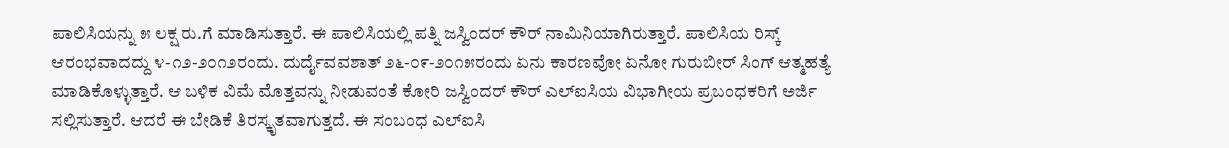ಪಾಲಿಸಿಯನ್ನು ೫ ಲಕ್ಷ ರು.ಗೆ ಮಾಡಿಸುತ್ತಾರೆ. ಈ ಪಾಲಿಸಿಯಲ್ಲಿ ಪತ್ನಿ ಜಸ್ವಿಂದರ್ ಕೌರ್ ನಾಮಿನಿಯಾಗಿರುತ್ತಾರೆ. ಪಾಲಿಸಿಯ ರಿಸ್ಕ್ ಆರಂಭವಾದದ್ದು ೪-೧೨-೨೦೧೨ರಂದು. ದುರ್ದೈವವಶಾತ್ ೨೬-೦೯-೨೦೧೫ರಂದು ಏನು ಕಾರಣವೋ ಏನೋ ಗುರುಬೀರ್ ಸಿಂಗ್ ಆತ್ಮಹತ್ಯೆ ಮಾಡಿಕೊಳ್ಳುತ್ತಾರೆ. ಆ ಬಳಿಕ ವಿಮೆ ಮೊತ್ತವನ್ನು ನೀಡುವಂತೆ ಕೋರಿ ಜಸ್ವಿಂದರ್ ಕೌರ್ ಎಲ್ಐಸಿಯ ವಿಭಾಗೀಯ ಪ್ರಬಂಧಕರಿಗೆ ಅರ್ಜಿ ಸಲ್ಲಿಸುತ್ತಾರೆ. ಆದರೆ ಈ ಬೇಡಿಕೆ ತಿರಸ್ಕೃತವಾಗುತ್ತದೆ. ಈ ಸಂಬಂಧ ಎಲ್ಐಸಿ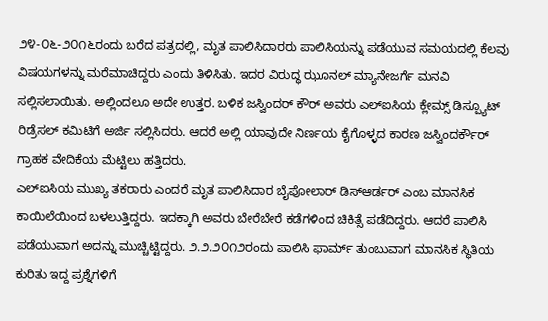೨೪-೦೬-೨೦೧೬ರಂದು ಬರೆದ ಪತ್ರದಲ್ಲಿ, ಮೃತ ಪಾಲಿಸಿದಾರರು ಪಾಲಿಸಿಯನ್ನು ಪಡೆಯುವ ಸಮಯದಲ್ಲಿ ಕೆಲವು ವಿಷಯಗಳನ್ನು ಮರೆಮಾಚಿದ್ದರು ಎಂದು ತಿಳಿಸಿತು. ಇದರ ವಿರುದ್ಧ ಝೂನಲ್ ಮ್ಯಾನೇಜರ್ಗೆ ಮನವಿ ಸಲ್ಲಿಸಲಾಯಿತು. ಅಲ್ಲಿಂದಲೂ ಅದೇ ಉತ್ತರ. ಬಳಿಕ ಜಸ್ವಿಂದರ್ ಕೌರ್ ಅವರು ಎಲ್ಐಸಿಯ ಕ್ಲೇಮ್ಸ್ ಡಿಸ್ಪ್ಯೂಟ್ ರಿಡ್ರೆಸಲ್ ಕಮಿಟಿಗೆ ಅರ್ಜಿ ಸಲ್ಲಿಸಿದರು. ಆದರೆ ಅಲ್ಲಿ ಯಾವುದೇ ನಿರ್ಣಯ ಕೈಗೊಳ್ಳದ ಕಾರಣ ಜಸ್ವಿಂದರ್ಕೌರ್ ಗ್ರಾಹಕ ವೇದಿಕೆಯ ಮೆಟ್ಟಿಲು ಹತ್ತಿದರು.
ಎಲ್ಐಸಿಯ ಮುಖ್ಯ ತಕರಾರು ಎಂದರೆ ಮೃತ ಪಾಲಿಸಿದಾರ ಬೈಪೋಲಾರ್ ಡಿಸ್ಆರ್ಡರ್ ಎಂಬ ಮಾನಸಿಕ ಕಾಯಿಲೆಯಿಂದ ಬಳಲುತ್ತಿದ್ದರು. ಇದಕ್ಕಾಗಿ ಅವರು ಬೇರೆಬೇರೆ ಕಡೆಗಳಿಂದ ಚಿಕಿತ್ಸೆ ಪಡೆದಿದ್ದರು. ಆದರೆ ಪಾಲಿಸಿ ಪಡೆಯುವಾಗ ಅದನ್ನು ಮುಚ್ಚಿಟ್ಟಿದ್ದರು. ೨.೨.೨೦೧೨ರಂದು ಪಾಲಿಸಿ ಫಾರ್ಮ್ ತುಂಬುವಾಗ ಮಾನಸಿಕ ಸ್ಥಿತಿಯ ಕುರಿತು ಇದ್ದ ಪ್ರಶ್ನೆಗಳಿಗೆ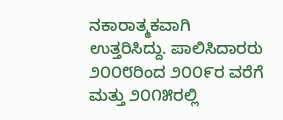ನಕಾರಾತ್ಮಕವಾಗಿ ಉತ್ತರಿಸಿದ್ದು. ಪಾಲಿಸಿದಾರರು ೨೦೦೮ರಿಂದ ೨೦೦೯ರ ವರೆಗೆ ಮತ್ತು ೨೦೧೫ರಲ್ಲಿ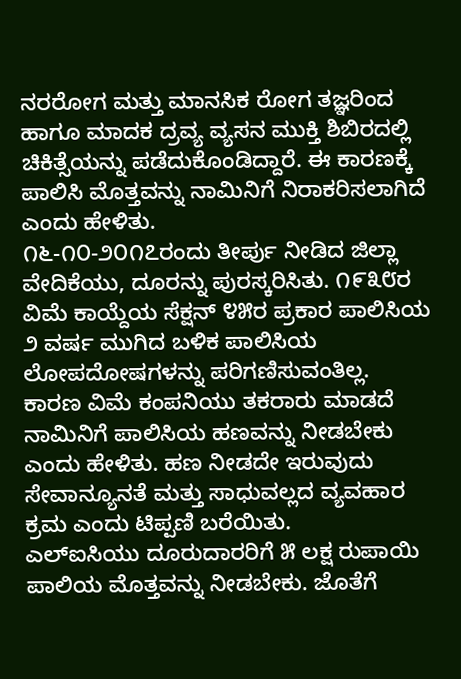ನರರೋಗ ಮತ್ತು ಮಾನಸಿಕ ರೋಗ ತಜ್ಞರಿಂದ ಹಾಗೂ ಮಾದಕ ದ್ರವ್ಯ ವ್ಯಸನ ಮುಕ್ತಿ ಶಿಬಿರದಲ್ಲಿ ಚಿಕಿತ್ಸೆಯನ್ನು ಪಡೆದುಕೊಂಡಿದ್ದಾರೆ. ಈ ಕಾರಣಕ್ಕೆ ಪಾಲಿಸಿ ಮೊತ್ತವನ್ನು ನಾಮಿನಿಗೆ ನಿರಾಕರಿಸಲಾಗಿದೆ ಎಂದು ಹೇಳಿತು.
೧೬-೧೦-೨೦೧೭ರಂದು ತೀರ್ಪು ನೀಡಿದ ಜಿಲ್ಲಾ ವೇದಿಕೆಯು, ದೂರನ್ನು ಪುರಸ್ಕರಿಸಿತು. ೧೯೩೮ರ ವಿಮೆ ಕಾಯ್ದೆಯ ಸೆಕ್ಷನ್ ೪೫ರ ಪ್ರಕಾರ ಪಾಲಿಸಿಯ ೨ ವರ್ಷ ಮುಗಿದ ಬಳಿಕ ಪಾಲಿಸಿಯ ಲೋಪದೋಷಗಳನ್ನು ಪರಿಗಣಿಸುವಂತಿಲ್ಲ. ಕಾರಣ ವಿಮೆ ಕಂಪನಿಯು ತಕರಾರು ಮಾಡದೆ ನಾಮಿನಿಗೆ ಪಾಲಿಸಿಯ ಹಣವನ್ನು ನೀಡಬೇಕು ಎಂದು ಹೇಳಿತು. ಹಣ ನೀಡದೇ ಇರುವುದು ಸೇವಾನ್ಯೂನತೆ ಮತ್ತು ಸಾಧುವಲ್ಲದ ವ್ಯವಹಾರ ಕ್ರಮ ಎಂದು ಟಿಪ್ಪಣಿ ಬರೆಯಿತು.
ಎಲ್ಐಸಿಯು ದೂರುದಾರರಿಗೆ ೫ ಲಕ್ಷ ರುಪಾಯಿ ಪಾಲಿಯ ಮೊತ್ತವನ್ನು ನೀಡಬೇಕು. ಜೊತೆಗೆ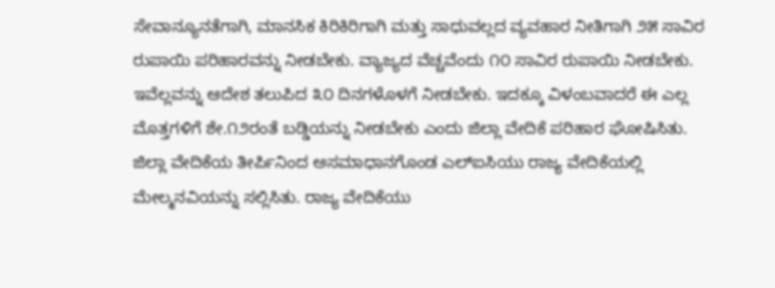ಸೇವಾನ್ಯೂನತೆಗಾಗಿ, ಮಾನಸಿಕ ಕಿರಿಕಿರಿಗಾಗಿ ಮತ್ತು ಸಾಧುವಲ್ಲದ ವ್ಯವಹಾರ ನೀತಿಗಾಗಿ ೨೫ ಸಾವಿರ ರುಪಾಯಿ ಪರಿಹಾರವನ್ನು ನೀಡಬೇಕು. ವ್ಯಾಜ್ಯದ ವೆಚ್ಚವೆಂದು ೧೦ ಸಾವಿರ ರುಪಾಯಿ ನೀಡಬೇಕು. ಇವೆಲ್ಲವನ್ನು ಆದೇಶ ತಲುಪಿದ ೩೦ ದಿನಗಳೊಳಗೆ ನೀಡಬೇಕು. ಇದಕ್ಕೂ ವಿಳಂಬವಾದರೆ ಈ ಎಲ್ಲ ಮೊತ್ತಗಳಿಗೆ ಶೇ.೧೨ರಂತೆ ಬಡ್ಡಿಯನ್ನು ನೀಡಬೇಕು ಎಂದು ಜಿಲ್ಲಾ ವೇದಿಕೆ ಪರಿಹಾರ ಘೋಷಿಸಿತು.
ಜಿಲ್ಲಾ ವೇದಿಕೆಯ ತೀರ್ಪಿನಿಂದ ಅಸಮಾಧಾನಗೊಂಡ ಎಲ್ಐಸಿಯು ರಾಜ್ಯ ವೇದಿಕೆಯಲ್ಲಿ ಮೇಲ್ಮನವಿಯನ್ನು ಸಲ್ಲಿಸಿತು. ರಾಜ್ಯ ವೇದಿಕೆಯು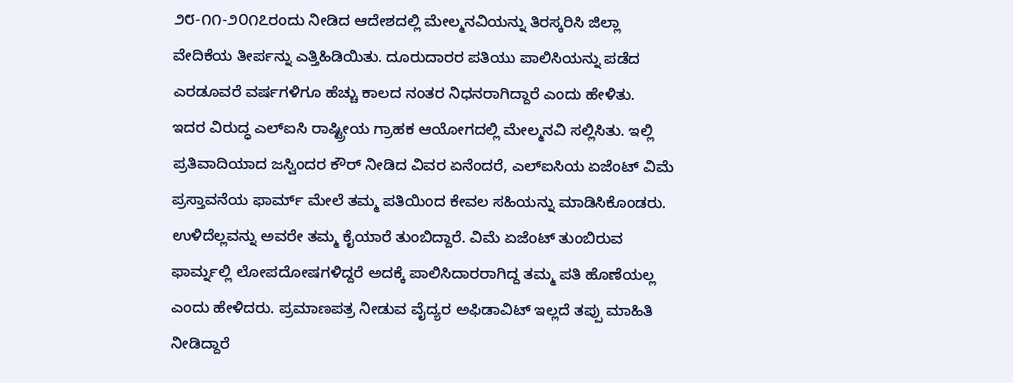೨೮-೧೧-೨೦೧೭ರಂದು ನೀಡಿದ ಆದೇಶದಲ್ಲಿ ಮೇಲ್ಮನವಿಯನ್ನು ತಿರಸ್ಕರಿಸಿ ಜಿಲ್ಲಾ ವೇದಿಕೆಯ ತೀರ್ಪನ್ನು ಎತ್ತಿಹಿಡಿಯಿತು. ದೂರುದಾರರ ಪತಿಯು ಪಾಲಿಸಿಯನ್ನು ಪಡೆದ ಎರಡೂವರೆ ವರ್ಷಗಳಿಗೂ ಹೆಚ್ಚು ಕಾಲದ ನಂತರ ನಿಧನರಾಗಿದ್ದಾರೆ ಎಂದು ಹೇಳಿತು.
ಇದರ ವಿರುದ್ಧ ಎಲ್ಐಸಿ ರಾಷ್ಟ್ರೀಯ ಗ್ರಾಹಕ ಆಯೋಗದಲ್ಲಿ ಮೇಲ್ಮನವಿ ಸಲ್ಲಿಸಿತು. ಇಲ್ಲಿ ಪ್ರತಿವಾದಿಯಾದ ಜಸ್ವಿಂದರ ಕೌರ್ ನೀಡಿದ ವಿವರ ಏನೆಂದರೆ, ಎಲ್ಐಸಿಯ ಏಜೆಂಟ್ ವಿಮೆ ಪ್ರಸ್ತಾವನೆಯ ಫಾರ್ಮ್ ಮೇಲೆ ತಮ್ಮ ಪತಿಯಿಂದ ಕೇವಲ ಸಹಿಯನ್ನು ಮಾಡಿಸಿಕೊಂಡರು. ಉಳಿದೆಲ್ಲವನ್ನು ಅವರೇ ತಮ್ಮ ಕೈಯಾರೆ ತುಂಬಿದ್ದಾರೆ. ವಿಮೆ ಏಜೆಂಟ್ ತುಂಬಿರುವ ಫಾರ್ಮ್ನಲ್ಲಿ ಲೋಪದೋಷಗಳಿದ್ದರೆ ಅದಕ್ಕೆ ಪಾಲಿಸಿದಾರರಾಗಿದ್ದ ತಮ್ಮ ಪತಿ ಹೊಣೆಯಲ್ಲ ಎಂದು ಹೇಳಿದರು. ಪ್ರಮಾಣಪತ್ರ ನೀಡುವ ವೈದ್ಯರ ಅಫಿಡಾವಿಟ್ ಇಲ್ಲದೆ ತಪ್ಪು ಮಾಹಿತಿ ನೀಡಿದ್ದಾರೆ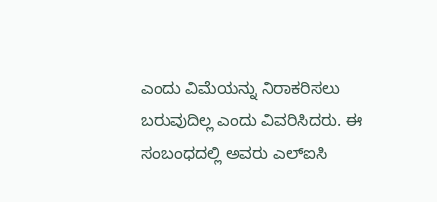ಎಂದು ವಿಮೆಯನ್ನು ನಿರಾಕರಿಸಲು ಬರುವುದಿಲ್ಲ ಎಂದು ವಿವರಿಸಿದರು. ಈ ಸಂಬಂಧದಲ್ಲಿ ಅವರು ಎಲ್ಐಸಿ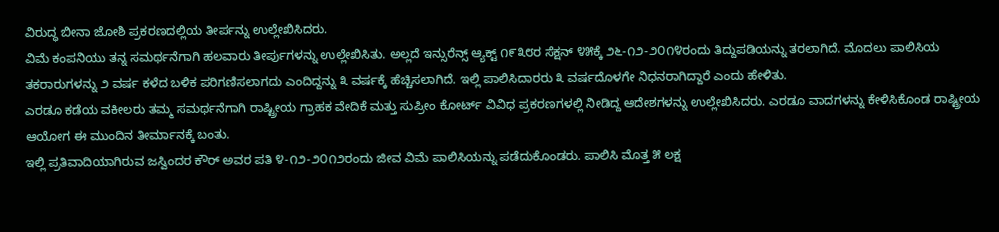ವಿರುದ್ಧ ಬೀನಾ ಜೋಶಿ ಪ್ರಕರಣದಲ್ಲಿಯ ತೀರ್ಪನ್ನು ಉಲ್ಲೇಖಿಸಿದರು.
ವಿಮೆ ಕಂಪನಿಯು ತನ್ನ ಸಮರ್ಥನೆಗಾಗಿ ಹಲವಾರು ತೀರ್ಪುಗಳನ್ನು ಉಲ್ಲೇಖಿಸಿತು. ಅಲ್ಲದೆ ಇನ್ಸುರೆನ್ಸ್ ಆ್ಯಕ್ಟ್ ೧೯೩೮ರ ಸೆಕ್ಷನ್ ೪೫ಕ್ಕೆ ೨೬-೧೨-೨೦೧೪ರಂದು ತಿದ್ದುಪಡಿಯನ್ನು ತರಲಾಗಿದೆ. ಮೊದಲು ಪಾಲಿಸಿಯ ತಕರಾರುಗಳನ್ನು ೨ ವರ್ಷ ಕಳೆದ ಬಳಿಕ ಪರಿಗಣಿಸಲಾಗದು ಎಂದಿದ್ದನ್ನು ೩ ವರ್ಷಕ್ಕೆ ಹೆಚ್ಚಿಸಲಾಗಿದೆ. ಇಲ್ಲಿ ಪಾಲಿಸಿದಾರರು ೩ ವರ್ಷದೊಳಗೇ ನಿಧನರಾಗಿದ್ದಾರೆ ಎಂದು ಹೇಳಿತು.
ಎರಡೂ ಕಡೆಯ ವಕೀಲರು ತಮ್ಮ ಸಮರ್ಥನೆಗಾಗಿ ರಾಷ್ಟ್ರೀಯ ಗ್ರಾಹಕ ವೇದಿಕೆ ಮತ್ತು ಸುಪ್ರೀಂ ಕೋರ್ಟ್ ವಿವಿಧ ಪ್ರಕರಣಗಳಲ್ಲಿ ನೀಡಿದ್ದ ಆದೇಶಗಳನ್ನು ಉಲ್ಲೇಖಿಸಿದರು. ಎರಡೂ ವಾದಗಳನ್ನು ಕೇಳಿಸಿಕೊಂಡ ರಾಷ್ಟ್ರೀಯ ಆಯೋಗ ಈ ಮುಂದಿನ ತೀರ್ಮಾನಕ್ಕೆ ಬಂತು.
ಇಲ್ಲಿ ಪ್ರತಿವಾದಿಯಾಗಿರುವ ಜಸ್ವಿಂದರ ಕೌರ್ ಅವರ ಪತಿ ೪-೧೨-೨೦೧೨ರಂದು ಜೀವ ವಿಮೆ ಪಾಲಿಸಿಯನ್ನು ಪಡೆದುಕೊಂಡರು. ಪಾಲಿಸಿ ಮೊತ್ತ ೫ ಲಕ್ಷ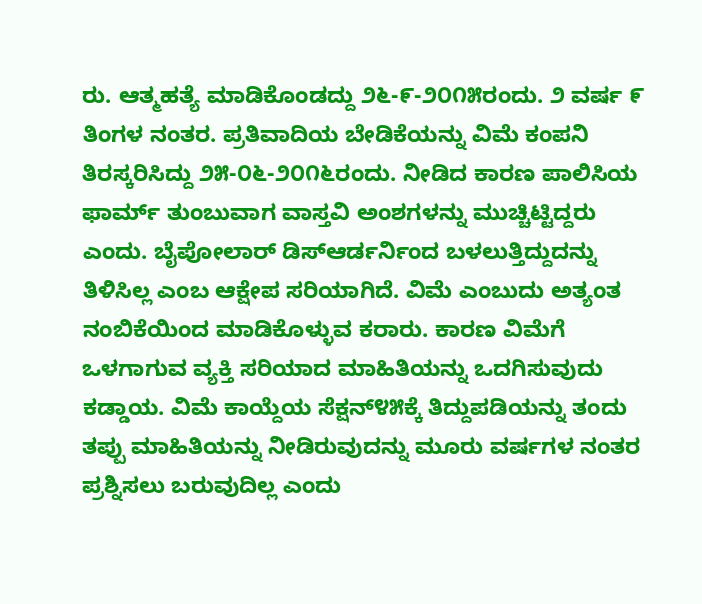ರು. ಆತ್ಮಹತ್ಯೆ ಮಾಡಿಕೊಂಡದ್ದು ೨೬-೯-೨೦೧೫ರಂದು. ೨ ವರ್ಷ ೯ ತಿಂಗಳ ನಂತರ. ಪ್ರತಿವಾದಿಯ ಬೇಡಿಕೆಯನ್ನು ವಿಮೆ ಕಂಪನಿ ತಿರಸ್ಕರಿಸಿದ್ದು ೨೫-೦೬-೨೦೧೬ರಂದು. ನೀಡಿದ ಕಾರಣ ಪಾಲಿಸಿಯ ಫಾರ್ಮ್ ತುಂಬುವಾಗ ವಾಸ್ತವಿ ಅಂಶಗಳನ್ನು ಮುಚ್ಚಿಟ್ಟಿದ್ದರು ಎಂದು. ಬೈಪೋಲಾರ್ ಡಿಸ್ಆರ್ಡರ್ನಿಂದ ಬಳಲುತ್ತಿದ್ದುದನ್ನು ತಿಳಿಸಿಲ್ಲ ಎಂಬ ಆಕ್ಷೇಪ ಸರಿಯಾಗಿದೆ. ವಿಮೆ ಎಂಬುದು ಅತ್ಯಂತ ನಂಬಿಕೆಯಿಂದ ಮಾಡಿಕೊಳ್ಳುವ ಕರಾರು. ಕಾರಣ ವಿಮೆಗೆ ಒಳಗಾಗುವ ವ್ಯಕ್ತಿ ಸರಿಯಾದ ಮಾಹಿತಿಯನ್ನು ಒದಗಿಸುವುದು ಕಡ್ಡಾಯ. ವಿಮೆ ಕಾಯ್ದೆಯ ಸೆಕ್ಷನ್೪೫ಕ್ಕೆ ತಿದ್ದುಪಡಿಯನ್ನು ತಂದು ತಪ್ಪು ಮಾಹಿತಿಯನ್ನು ನೀಡಿರುವುದನ್ನು ಮೂರು ವರ್ಷಗಳ ನಂತರ ಪ್ರಶ್ನಿಸಲು ಬರುವುದಿಲ್ಲ ಎಂದು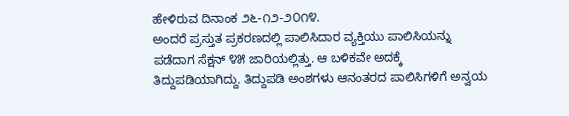ಹೇಳಿರುವ ದಿನಾಂಕ ೨೬-೧೨-೨೦೧೪.
ಅಂದರೆ ಪ್ರಸ್ತುತ ಪ್ರಕರಣದಲ್ಲಿ ಪಾಲಿಸಿದಾರ ವ್ಯಕ್ತಿಯು ಪಾಲಿಸಿಯನ್ನು ಪಡೆದಾಗ ಸೆಕ್ಷನ್ ೪೫ ಜಾರಿಯಲ್ಲಿತ್ತು. ಆ ಬಳಿಕವೇ ಅದಕ್ಕೆ ತಿದ್ದುಪಡಿಯಾಗಿದ್ದು. ತಿದ್ದುಪಡಿ ಅಂಶಗಳು ಆನಂತರದ ಪಾಲಿಸಿಗಳಿಗೆ ಅನ್ವಯ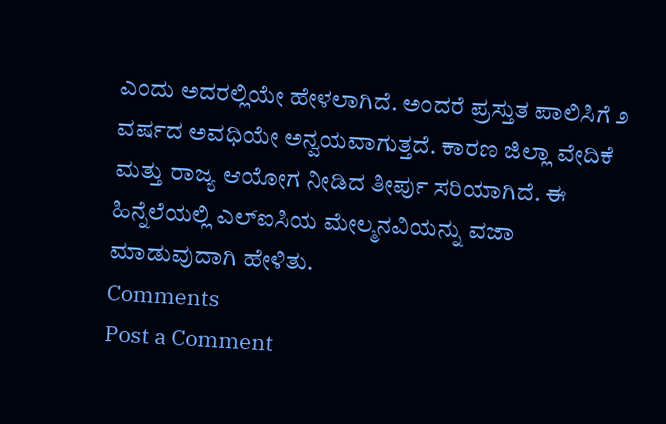ಎಂದು ಅದರಲ್ಲಿಯೇ ಹೇಳಲಾಗಿದೆ. ಅಂದರೆ ಪ್ರಸ್ತುತ ಪಾಲಿಸಿಗೆ ೨ ವರ್ಷದ ಅವಧಿಯೇ ಅನ್ವಯವಾಗುತ್ತದೆ. ಕಾರಣ ಜಿಲ್ಲಾ ವೇದಿಕೆ ಮತ್ತು ರಾಜ್ಯ ಆಯೋಗ ನೀಡಿದ ತೀರ್ಪು ಸರಿಯಾಗಿದೆ. ಈ ಹಿನ್ನೆಲೆಯಲ್ಲಿ ಎಲ್ಐಸಿಯ ಮೇಲ್ಮನವಿಯನ್ನು ವಜಾ ಮಾಡುವುದಾಗಿ ಹೇಳಿತು.
Comments
Post a Comment